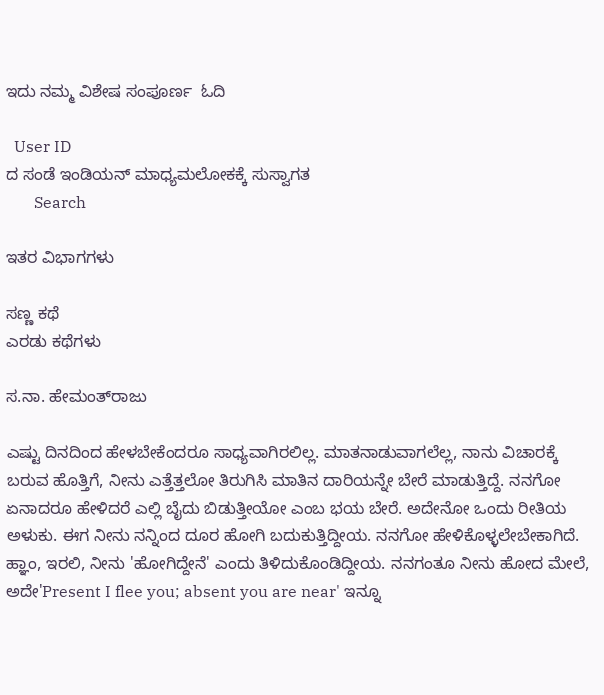ಇದು ನಮ್ಮ ವಿಶೇಷ ಸಂಪೂರ್ಣ  ಓದಿ

  User ID
ದ ಸಂಡೆ ಇಂಡಿಯನ್ ಮಾಧ್ಯಮಲೋಕಕ್ಕೆ ಸುಸ್ವಾಗತ
       Search

ಇತರ ವಿಭಾಗಗಳು

ಸಣ್ಣ ಕಥೆ
ಎರಡು ಕಥೆಗಳು

ಸ.ನಾ. ಹೇಮಂತ್‌ರಾಜು

ಎಷ್ಟು ದಿನದಿಂದ ಹೇಳಬೇಕೆಂದರೂ ಸಾಧ್ಯವಾಗಿರಲಿಲ್ಲ. ಮಾತನಾಡುವಾಗಲೆಲ್ಲ, ನಾನು ವಿಚಾರಕ್ಕೆ ಬರುವ ಹೊತ್ತಿಗೆ, ನೀನು ಎತ್ತೆತ್ತಲೋ ತಿರುಗಿಸಿ ಮಾತಿನ ದಾರಿಯನ್ನೇ ಬೇರೆ ಮಾಡುತ್ತಿದ್ದೆ. ನನಗೋ ಏನಾದರೂ ಹೇಳಿದರೆ ಎಲ್ಲಿ ಬೈದು ಬಿಡುತ್ತೀಯೋ ಎಂಬ ಭಯ ಬೇರೆ. ಅದೇನೋ ಒಂದು ರೀತಿಯ ಅಳುಕು. ಈಗ ನೀನು ನನ್ನಿಂದ ದೂರ ಹೋಗಿ ಬದುಕುತ್ತಿದ್ದೀಯ. ನನಗೋ ಹೇಳಿಕೊಳ್ಳಲೇಬೇಕಾಗಿದೆ. ಹ್ಞಾಂ, ಇರಲಿ, ನೀನು 'ಹೋಗಿದ್ದೇನೆ' ಎಂದು ತಿಳಿದುಕೊಂಡಿದ್ದೀಯ. ನನಗಂತೂ ನೀನು ಹೋದ ಮೇಲೆ, ಅದೇ'Present I flee you; absent you are near' ಇನ್ನೂ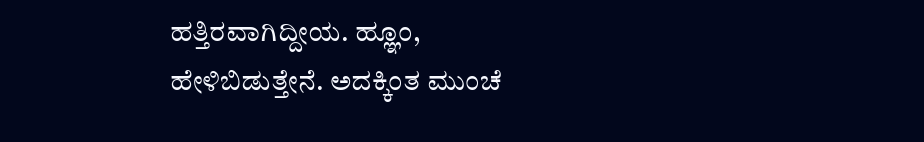ಹತ್ತಿರವಾಗಿದ್ದೀಯ. ಹ್ಞೂಂ, ಹೇಳಿಬಿಡುತ್ತೇನೆ. ಅದಕ್ಕಿಂತ ಮುಂಚೆ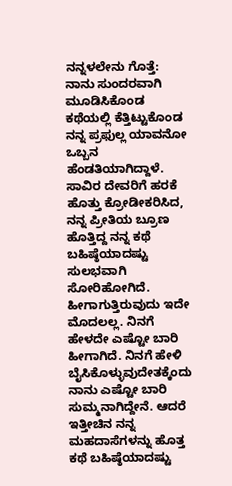ನನ್ನಳಲೇನು ಗೊತ್ತೆ: ನಾನು ಸುಂದರವಾಗಿ ಮೂಡಿಸಿಕೊಂಡ ಕಥೆಯಲ್ಲಿ ಕೆತ್ತಿಟ್ಟುಕೊಂಡ ನನ್ನ ಪ್ರಫುಲ್ಲ ಯಾವನೋ ಒಬ್ಬನ ಹೆಂಡತಿಯಾಗಿದ್ದಾಳೆ. ಸಾವಿರ ದೇವರಿಗೆ ಹರಕೆ ಹೊತ್ತು ಕ್ರೋಡೀಕರಿಸಿದ, ನನ್ನ ಪ್ರೀತಿಯ ಬ್ರೂಣ ಹೊತ್ತಿದ್ದ ನನ್ನ ಕಥೆ ಬಹಿಷ್ಠೆಯಾದಷ್ಟು ಸುಲಭವಾಗಿ ಸೋರಿಹೋಗಿದೆ. ಹೀಗಾಗುತ್ತಿರುವುದು ಇದೇ ಮೊದಲಲ್ಲ. ನಿನಗೆ ಹೇಳದೇ ಎಷ್ಟೋ ಬಾರಿ ಹೀಗಾಗಿದೆ. ನಿನಗೆ ಹೇಳಿ ಬೈಸಿಕೊಳ್ಳುವುದೇತಕ್ಕೆಂದು ನಾನು ಎಷ್ಟೋ ಬಾರಿ ಸುಮ್ಮನಾಗಿದ್ದೇನೆ. ಆದರೆ ಇತ್ತೀಚಿನ ನನ್ನ ಮಹದಾಸೆಗಳನ್ನು ಹೊತ್ತ ಕಥೆ ಬಹಿಷ್ಠೆಯಾದಷ್ಟು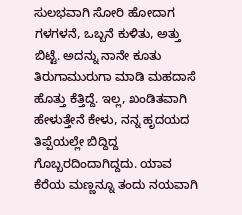ಸುಲಭವಾಗಿ ಸೋರಿ ಹೋದಾಗ ಗಳಗಳನೆ, ಒಬ್ಬನೆ ಕುಳಿತು, ಅತ್ತು ಬಿಟ್ಟೆ. ಅದನ್ನು ನಾನೇ ಕೂತು ತಿರುಗಾಮುರುಗಾ ಮಾಡಿ ಮಹದಾಸೆ ಹೊತ್ತು ಕೆತ್ತಿದ್ದೆ. ಇಲ್ಲ, ಖಂಡಿತವಾಗಿ ಹೇಳುತ್ತೇನೆ ಕೇಳು, ನನ್ನ ಹೃದಯದ ತಿಪ್ಪೆಯಲ್ಲೇ ಬಿದ್ದಿದ್ದ ಗೊಬ್ಬರದಿಂದಾಗಿದ್ದದು. ಯಾವ ಕೆರೆಯ ಮಣ್ಣನ್ನೂ ತಂದು ನಯವಾಗಿ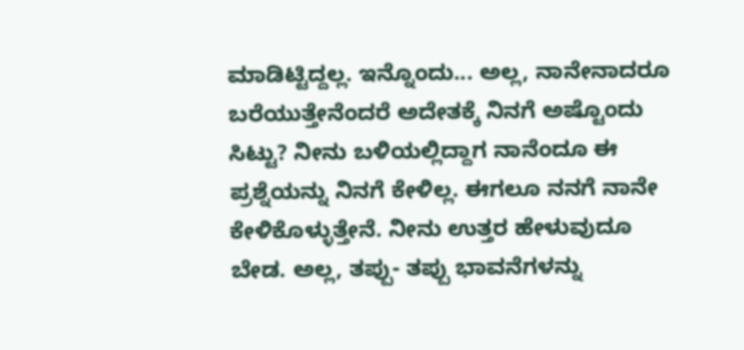ಮಾಡಿಟ್ಟಿದ್ದಲ್ಲ. ಇನ್ನೊಂದು... ಅಲ್ಲ, ನಾನೇನಾದರೂ ಬರೆಯುತ್ತೇನೆಂದರೆ ಅದೇತಕ್ಕೆ ನಿನಗೆ ಅಷ್ಟೊಂದು ಸಿಟ್ಟು? ನೀನು ಬಳಿಯಲ್ಲಿದ್ದಾಗ ನಾನೆಂದೂ ಈ ಪ್ರಶ್ನೆಯನ್ನು ನಿನಗೆ ಕೇಳಿಲ್ಲ. ಈಗಲೂ ನನಗೆ ನಾನೇ ಕೇಳಿಕೊಳ್ಳುತ್ತೇನೆ. ನೀನು ಉತ್ತರ ಹೇಳುವುದೂ ಬೇಡ. ಅಲ್ಲ, ತಪ್ಪು- ತಪ್ಪು ಭಾವನೆಗಳನ್ನು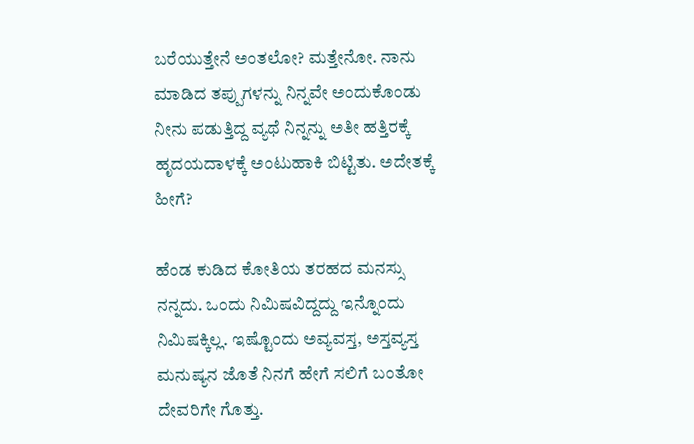ಬರೆಯುತ್ತೇನೆ ಅಂತಲೋ? ಮತ್ತೇನೋ. ನಾನು ಮಾಡಿದ ತಪ್ಪುಗಳನ್ನು ನಿನ್ನವೇ ಅಂದುಕೊಂಡು ನೀನು ಪಡುತ್ತಿದ್ದ ವ್ಯಥೆ ನಿನ್ನನ್ನು ಅತೀ ಹತ್ತಿರಕ್ಕೆ ಹೃದಯದಾಳಕ್ಕೆ ಅಂಟುಹಾಕಿ ಬಿಟ್ಟಿತು. ಅದೇತಕ್ಕೆ ಹೀಗೆ?

ಹೆಂಡ ಕುಡಿದ ಕೋತಿಯ ತರಹದ ಮನಸ್ಸು ನನ್ನದು. ಒಂದು ನಿಮಿಷವಿದ್ದದ್ದು ಇನ್ನೊಂದು ನಿಮಿಷಕ್ಕಿಲ್ಲ. ಇಷ್ಟೊಂದು ಅವ್ಯವಸ್ತ, ಅಸ್ತವ್ಯಸ್ತ ಮನುಷ್ಯನ ಜೊತೆ ನಿನಗೆ ಹೇಗೆ ಸಲಿಗೆ ಬಂತೋ ದೇವರಿಗೇ ಗೊತ್ತು.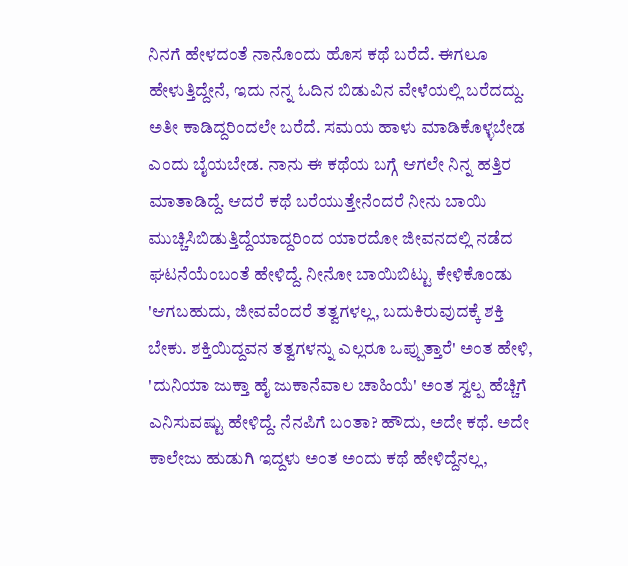ನಿನಗೆ ಹೇಳದಂತೆ ನಾನೊಂದು ಹೊಸ ಕಥೆ ಬರೆದೆ. ಈಗಲೂ ಹೇಳುತ್ತಿದ್ದೇನೆ, ಇದು ನನ್ನ ಓದಿನ ಬಿಡುವಿನ ವೇಳೆಯಲ್ಲಿ ಬರೆದದ್ದು. ಅತೀ ಕಾಡಿದ್ದರಿಂದಲೇ ಬರೆದೆ. ಸಮಯ ಹಾಳು ಮಾಡಿಕೊಳ್ಳಬೇಡ ಎಂದು ಬೈಯಬೇಡ. ನಾನು ಈ ಕಥೆಯ ಬಗ್ಗೆ ಆಗಲೇ ನಿನ್ನ ಹತ್ತಿರ ಮಾತಾಡಿದ್ದೆ. ಆದರೆ ಕಥೆ ಬರೆಯುತ್ತೇನೆಂದರೆ ನೀನು ಬಾಯಿ ಮುಚ್ಚಿಸಿಬಿಡುತ್ತಿದ್ದೆಯಾದ್ದರಿಂದ ಯಾರದೋ ಜೀವನದಲ್ಲಿ ನಡೆದ ಘಟನೆಯೆಂಬಂತೆ ಹೇಳಿದ್ದೆ. ನೀನೋ ಬಾಯಿಬಿಟ್ಟು ಕೇಳಿಕೊಂಡು 'ಆಗಬಹುದು, ಜೀವವೆಂದರೆ ತತ್ವಗಳಲ್ಲ, ಬದುಕಿರುವುದಕ್ಕೆ ಶಕ್ತಿ ಬೇಕು. ಶಕ್ತಿಯಿದ್ದವನ ತತ್ವಗಳನ್ನು ಎಲ್ಲರೂ ಒಪ್ಪುತ್ತಾರೆ' ಅಂತ ಹೇಳಿ, 'ದುನಿಯಾ ಜುಕ್ತಾ ಹೈ ಜುಕಾನೆವಾಲ ಚಾಹಿಯೆ' ಅಂತ ಸ್ವಲ್ಪ ಹೆಚ್ಚಿಗೆ ಎನಿಸುವಷ್ಟು ಹೇಳಿದ್ದೆ. ನೆನಪಿಗೆ ಬಂತಾ? ಹೌದು, ಅದೇ ಕಥೆ. ಅದೇ ಕಾಲೇಜು ಹುಡುಗಿ ಇದ್ದಳು ಅಂತ ಅಂದು ಕಥೆ ಹೇಳಿದ್ದೆನಲ್ಲ,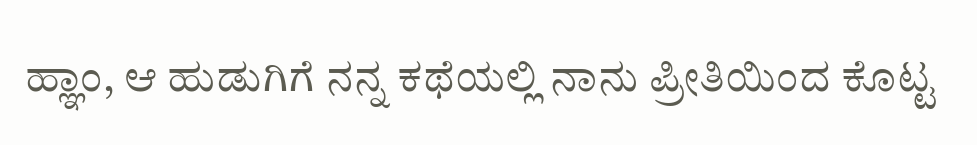ಹ್ಞಾಂ, ಆ ಹುಡುಗಿಗೆ ನನ್ನ ಕಥೆಯಲ್ಲಿ ನಾನು ಪ್ರೀತಿಯಿಂದ ಕೊಟ್ಟ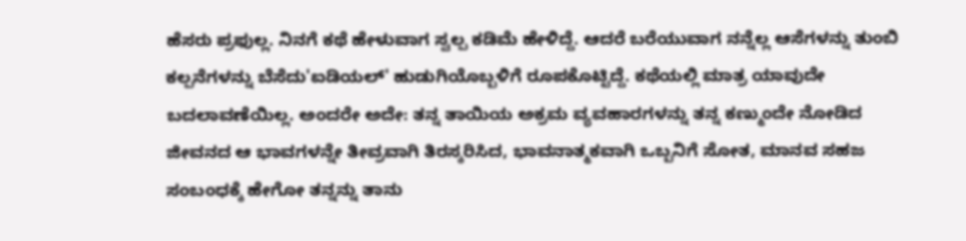ಹೆಸರು ಪ್ರಫುಲ್ಲ. ನಿನಗೆ ಕಥೆ ಹೇಳುವಾಗ ಸ್ವಲ್ಪ ಕಡಿಮೆ ಹೇಳಿದ್ದೆ. ಆದರೆ ಬರೆಯುವಾಗ ನನ್ನೆಲ್ಲ ಆಸೆಗಳನ್ನು ತುಂಬಿ ಕಲ್ಪನೆಗಳನ್ನು ಬೆಸೆದು'ಐಡಿಯಲ್' ಹುಡುಗಿಯೊಬ್ಬಳಿಗೆ ರೂಪಕೊಟ್ಟಿದ್ದೆ. ಕಥೆಯಲ್ಲಿ ಮಾತ್ರ ಯಾವುದೇ ಬದಲಾವಣೆಯಿಲ್ಲ. ಅಂದರೇ ಅದೇ: ತನ್ನ ತಾಯಿಯ ಅಕ್ರಮ ವ್ಯವಹಾರಗಳನ್ನು ತನ್ನ ಕಣ್ಮುಂದೇ ನೋಡಿದ ಜೀವನದ ಆ ಭಾವಗಳನ್ನೇ ತೀವ್ರವಾಗಿ ತಿರಸ್ಕರಿಸಿದ, ಭಾವನಾತ್ಮಕವಾಗಿ ಒಬ್ಬನಿಗೆ ಸೋತ, ಮಾನವ ಸಹಜ ಸಂಬಂಧಕ್ಕೆ ಹೇಗೋ ತನ್ನನ್ನು ತಾನು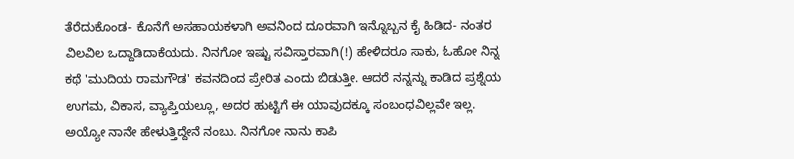ತೆರೆದುಕೊಂಡ- ಕೊನೆಗೆ ಅಸಹಾಯಕಳಾಗಿ ಅವನಿಂದ ದೂರವಾಗಿ ಇನ್ನೊಬ್ಬನ ಕೈ ಹಿಡಿದ- ನಂತರ ವಿಲವಿಲ ಒದ್ದಾಡಿದಾಕೆಯದು. ನಿನಗೋ ಇಷ್ಟು ಸವಿಸ್ತಾರವಾಗಿ(!) ಹೇಳಿದರೂ ಸಾಕು, ಓಹೋ ನಿನ್ನ ಕಥೆ 'ಮುದಿಯ ರಾಮಗೌಡ' ಕವನದಿಂದ ಪ್ರೇರಿತ ಎಂದು ಬಿಡುತ್ತೀ. ಆದರೆ ನನ್ನನ್ನು ಕಾಡಿದ ಪ್ರಶ್ನೆಯ ಉಗಮ, ವಿಕಾಸ, ವ್ಯಾಪ್ತಿಯಲ್ಲೂ, ಅದರ ಹುಟ್ಟಿಗೆ ಈ ಯಾವುದಕ್ಕೂ ಸಂಬಂಧವಿಲ್ಲವೇ ಇಲ್ಲ. ಅಯ್ಯೋ ನಾನೇ ಹೇಳುತ್ತಿದ್ದೇನೆ ನಂಬು. ನಿನಗೋ ನಾನು ಕಾಪಿ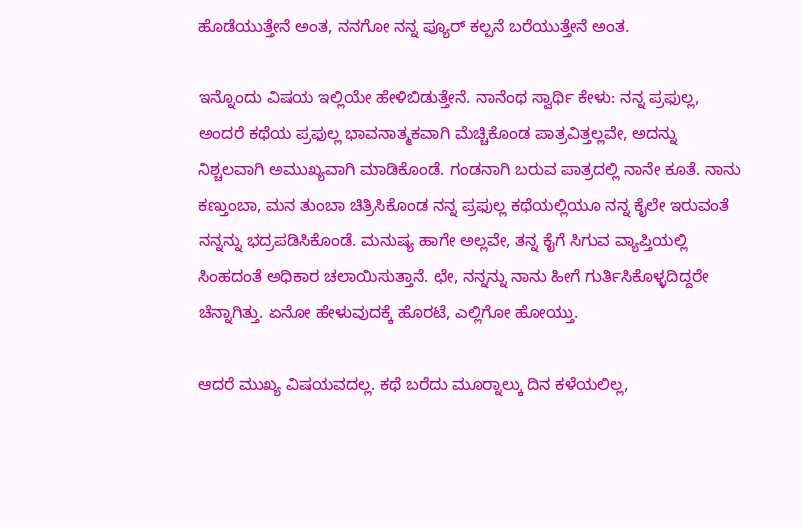ಹೊಡೆಯುತ್ತೇನೆ ಅಂತ, ನನಗೋ ನನ್ನ ಪ್ಯೂರ್ ಕಲ್ಪನೆ ಬರೆಯುತ್ತೇನೆ ಅಂತ.

ಇನ್ನೊಂದು ವಿಷಯ ಇಲ್ಲಿಯೇ ಹೇಳಿಬಿಡುತ್ತೇನೆ. ನಾನೆಂಥ ಸ್ವಾರ್ಥಿ ಕೇಳು: ನನ್ನ ಪ್ರಫುಲ್ಲ, ಅಂದರೆ ಕಥೆಯ ಪ್ರಫುಲ್ಲ ಭಾವನಾತ್ಮಕವಾಗಿ ಮೆಚ್ಚಿಕೊಂಡ ಪಾತ್ರವಿತ್ತಲ್ಲವೇ, ಅದನ್ನು ನಿಶ್ಚಲವಾಗಿ ಅಮುಖ್ಯವಾಗಿ ಮಾಡಿಕೊಂಡೆ. ಗಂಡನಾಗಿ ಬರುವ ಪಾತ್ರದಲ್ಲಿ ನಾನೇ ಕೂತೆ. ನಾನು ಕಣ್ತುಂಬಾ, ಮನ ತುಂಬಾ ಚಿತ್ರಿಸಿಕೊಂಡ ನನ್ನ ಪ್ರಫುಲ್ಲ ಕಥೆಯಲ್ಲಿಯೂ ನನ್ನ ಕೈಲೇ ಇರುವಂತೆ ನನ್ನನ್ನು ಭದ್ರಪಡಿಸಿಕೊಂಡೆ. ಮನುಷ್ಯ ಹಾಗೇ ಅಲ್ಲವೇ, ತನ್ನ ಕೈಗೆ ಸಿಗುವ ವ್ಯಾಪ್ತಿಯಲ್ಲಿ ಸಿಂಹದಂತೆ ಅಧಿಕಾರ ಚಲಾಯಿಸುತ್ತಾನೆ. ಛೇ, ನನ್ನನ್ನು ನಾನು ಹೀಗೆ ಗುರ್ತಿಸಿಕೊಳ್ಳದಿದ್ದರೇ ಚೆನ್ನಾಗಿತ್ತು. ಏನೋ ಹೇಳುವುದಕ್ಕೆ ಹೊರಟೆ, ಎಲ್ಲಿಗೋ ಹೋಯ್ತು.

ಆದರೆ ಮುಖ್ಯ ವಿಷಯವದಲ್ಲ. ಕಥೆ ಬರೆದು ಮೂರ್‍ನಾಲ್ಕು ದಿನ ಕಳೆಯಲಿಲ್ಲ,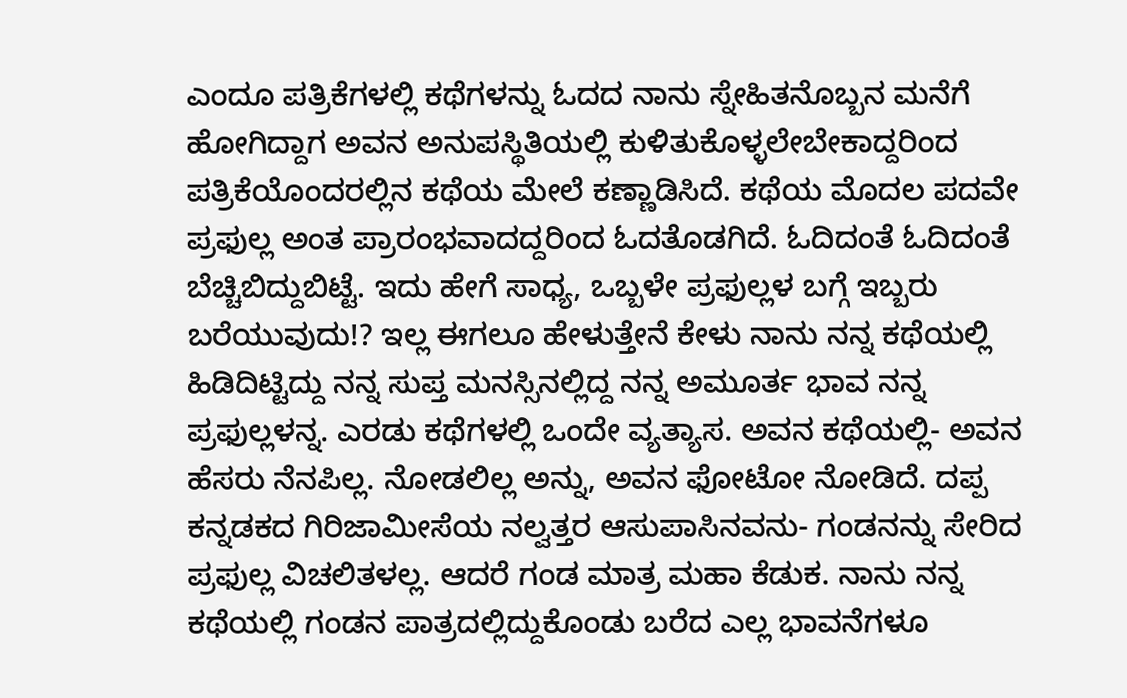ಎಂದೂ ಪತ್ರಿಕೆಗಳಲ್ಲಿ ಕಥೆಗಳನ್ನು ಓದದ ನಾನು ಸ್ನೇಹಿತನೊಬ್ಬನ ಮನೆಗೆ ಹೋಗಿದ್ದಾಗ ಅವನ ಅನುಪಸ್ಥಿತಿಯಲ್ಲಿ ಕುಳಿತುಕೊಳ್ಳಲೇಬೇಕಾದ್ದರಿಂದ ಪತ್ರಿಕೆಯೊಂದರಲ್ಲಿನ ಕಥೆಯ ಮೇಲೆ ಕಣ್ಣಾಡಿಸಿದೆ. ಕಥೆಯ ಮೊದಲ ಪದವೇ ಪ್ರಫುಲ್ಲ ಅಂತ ಪ್ರಾರಂಭವಾದದ್ದರಿಂದ ಓದತೊಡಗಿದೆ. ಓದಿದಂತೆ ಓದಿದಂತೆ ಬೆಚ್ಚಿಬಿದ್ದುಬಿಟ್ಟೆ. ಇದು ಹೇಗೆ ಸಾಧ್ಯ, ಒಬ್ಬಳೇ ಪ್ರಫುಲ್ಲಳ ಬಗ್ಗೆ ಇಬ್ಬರು ಬರೆಯುವುದು!? ಇಲ್ಲ ಈಗಲೂ ಹೇಳುತ್ತೇನೆ ಕೇಳು ನಾನು ನನ್ನ ಕಥೆಯಲ್ಲಿ ಹಿಡಿದಿಟ್ಟಿದ್ದು ನನ್ನ ಸುಪ್ತ ಮನಸ್ಸಿನಲ್ಲಿದ್ದ ನನ್ನ ಅಮೂರ್ತ ಭಾವ ನನ್ನ ಪ್ರಫುಲ್ಲಳನ್ನ. ಎರಡು ಕಥೆಗಳಲ್ಲಿ ಒಂದೇ ವ್ಯತ್ಯಾಸ. ಅವನ ಕಥೆಯಲ್ಲಿ- ಅವನ ಹೆಸರು ನೆನಪಿಲ್ಲ. ನೋಡಲಿಲ್ಲ ಅನ್ನು, ಅವನ ಫೋಟೋ ನೋಡಿದೆ. ದಪ್ಪ ಕನ್ನಡಕದ ಗಿರಿಜಾಮೀಸೆಯ ನಲ್ವತ್ತರ ಆಸುಪಾಸಿನವನು- ಗಂಡನನ್ನು ಸೇರಿದ ಪ್ರಫುಲ್ಲ ವಿಚಲಿತಳಲ್ಲ. ಆದರೆ ಗಂಡ ಮಾತ್ರ ಮಹಾ ಕೆಡುಕ. ನಾನು ನನ್ನ ಕಥೆಯಲ್ಲಿ ಗಂಡನ ಪಾತ್ರದಲ್ಲಿದ್ದುಕೊಂಡು ಬರೆದ ಎಲ್ಲ ಭಾವನೆಗಳೂ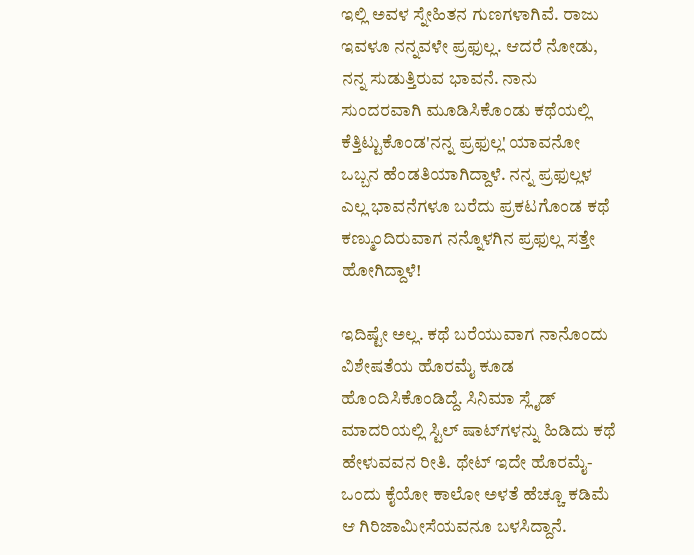ಇಲ್ಲಿ ಅವಳ ಸ್ನೇಹಿತನ ಗುಣಗಳಾಗಿವೆ. ರಾಜು ಇವಳೂ ನನ್ನವಳೇ ಪ್ರಫುಲ್ಲ. ಆದರೆ ನೋಡು, ನನ್ನ ಸುಡುತ್ತಿರುವ ಭಾವನೆ. ನಾನು ಸುಂದರವಾಗಿ ಮೂಡಿಸಿಕೊಂಡು ಕಥೆಯಲ್ಲಿ ಕೆತ್ತಿಟ್ಟುಕೊಂಡ'ನನ್ನ ಪ್ರಫುಲ್ಲ' ಯಾವನೋ ಒಬ್ಬನ ಹೆಂಡತಿಯಾಗಿದ್ದಾಳೆ. ನನ್ನ ಪ್ರಫುಲ್ಲಳ ಎಲ್ಲ ಭಾವನೆಗಳೂ ಬರೆದು ಪ್ರಕಟಗೊಂಡ ಕಥೆ ಕಣ್ಮುಂದಿರುವಾಗ ನನ್ನೊಳಗಿನ ಪ್ರಫುಲ್ಲ ಸತ್ತೇ ಹೋಗಿದ್ದಾಳೆ!

ಇದಿಷ್ಟೇ ಅಲ್ಲ. ಕಥೆ ಬರೆಯುವಾಗ ನಾನೊಂದು ವಿಶೇಷತೆಯ ಹೊರಮೈ ಕೂಡ ಹೊಂದಿಸಿಕೊಂಡಿದ್ದೆ. ಸಿನಿಮಾ ಸ್ಲೈಡ್ ಮಾದರಿಯಲ್ಲಿ ಸ್ಟಿಲ್ ಷಾಟ್‌ಗಳನ್ನು ಹಿಡಿದು ಕಥೆ ಹೇಳುವವನ ರೀತಿ. ಥೇಟ್ ಇದೇ ಹೊರಮೈ- ಒಂದು ಕೈಯೋ ಕಾಲೋ ಅಳತೆ ಹೆಚ್ಚೂ ಕಡಿಮೆ ಆ ಗಿರಿಜಾಮೀಸೆಯವನೂ ಬಳಸಿದ್ದಾನೆ.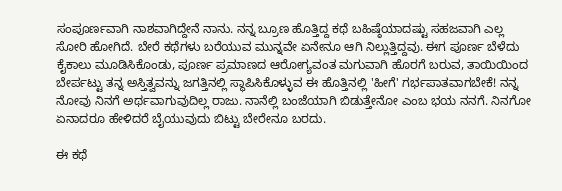ಸಂಪೂರ್ಣವಾಗಿ ನಾಶವಾಗಿದ್ದೇನೆ ನಾನು. ನನ್ನ ಬ್ರೂಣ ಹೊತ್ತಿದ್ದ ಕಥೆ ಬಹಿಷ್ಠೆಯಾದಷ್ಟು ಸಹಜವಾಗಿ ಎಲ್ಲ ಸೋರಿ ಹೋಗಿದೆ. ಬೇರೆ ಕಥೆಗಳು ಬರೆಯುವ ಮುನ್ನವೇ ಏನೇನೂ ಆಗಿ ನಿಲ್ಲುತ್ತಿದ್ದವು. ಈಗ ಪೂರ್ಣ ಬೆಳೆದು ಕೈಕಾಲು ಮೂಡಿಸಿಕೊಂಡು, ಪೂರ್ಣ ಪ್ರಮಾಣದ ಆರೋಗ್ಯವಂತ ಮಗುವಾಗಿ ಹೊರಗೆ ಬರುವ, ತಾಯಿಯಿಂದ ಬೇರ್ಪಟ್ಟು ತನ್ನ ಅಸ್ತಿತ್ವವನ್ನು ಜಗತ್ತಿನಲ್ಲಿ ಸ್ಥಾಪಿಸಿಕೊಳ್ಳುವ ಈ ಹೊತ್ತಿನಲ್ಲಿ 'ಹೀಗೆ' ಗರ್ಭಪಾತವಾಗಬೇಕೆ! ನನ್ನ ನೋವು ನಿನಗೆ ಅರ್ಥವಾಗುವುದಿಲ್ಲ ರಾಜು. ನಾನೆಲ್ಲಿ ಬಂಜೆಯಾಗಿ ಬಿಡುತ್ತೇನೋ ಎಂಬ ಭಯ ನನಗೆ. ನಿನಗೋ ಏನಾದರೂ ಹೇಳಿದರೆ ಬೈಯುವುದು ಬಿಟ್ಟು ಬೇರೇನೂ ಬರದು.

ಈ ಕಥೆ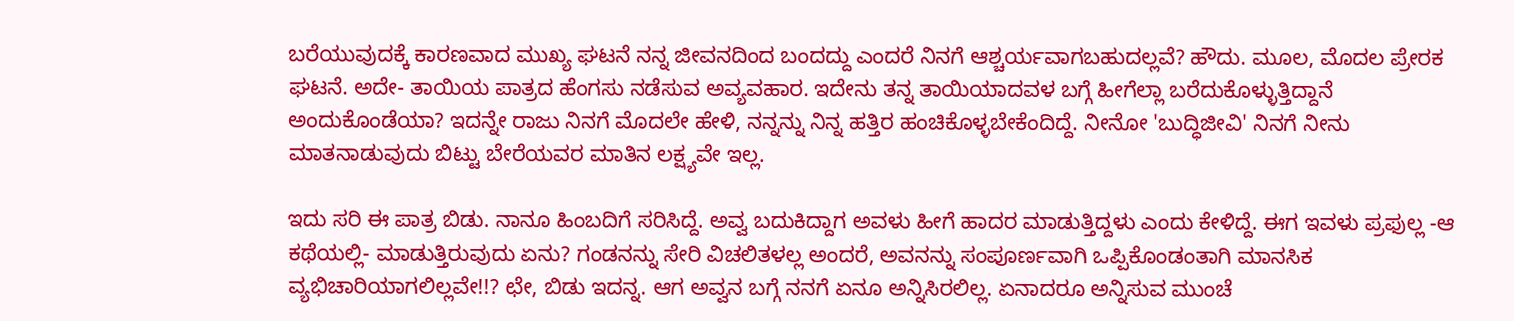ಬರೆಯುವುದಕ್ಕೆ ಕಾರಣವಾದ ಮುಖ್ಯ ಘಟನೆ ನನ್ನ ಜೀವನದಿಂದ ಬಂದದ್ದು ಎಂದರೆ ನಿನಗೆ ಆಶ್ಚರ್ಯವಾಗಬಹುದಲ್ಲವೆ? ಹೌದು. ಮೂಲ, ಮೊದಲ ಪ್ರೇರಕ ಘಟನೆ. ಅದೇ- ತಾಯಿಯ ಪಾತ್ರದ ಹೆಂಗಸು ನಡೆಸುವ ಅವ್ಯವಹಾರ. ಇದೇನು ತನ್ನ ತಾಯಿಯಾದವಳ ಬಗ್ಗೆ ಹೀಗೆಲ್ಲಾ ಬರೆದುಕೊಳ್ಳುತ್ತಿದ್ದಾನೆ ಅಂದುಕೊಂಡೆಯಾ? ಇದನ್ನೇ ರಾಜು ನಿನಗೆ ಮೊದಲೇ ಹೇಳಿ, ನನ್ನನ್ನು ನಿನ್ನ ಹತ್ತಿರ ಹಂಚಿಕೊಳ್ಳಬೇಕೆಂದಿದ್ದೆ. ನೀನೋ 'ಬುದ್ಧಿಜೀವಿ' ನಿನಗೆ ನೀನು ಮಾತನಾಡುವುದು ಬಿಟ್ಟು ಬೇರೆಯವರ ಮಾತಿನ ಲಕ್ಷ್ಯವೇ ಇಲ್ಲ.

ಇದು ಸರಿ ಈ ಪಾತ್ರ ಬಿಡು. ನಾನೂ ಹಿಂಬದಿಗೆ ಸರಿಸಿದ್ದೆ. ಅವ್ವ ಬದುಕಿದ್ದಾಗ ಅವಳು ಹೀಗೆ ಹಾದರ ಮಾಡುತ್ತಿದ್ದಳು ಎಂದು ಕೇಳಿದ್ದೆ. ಈಗ ಇವಳು ಪ್ರಫುಲ್ಲ -ಆ ಕಥೆಯಲ್ಲಿ- ಮಾಡುತ್ತಿರುವುದು ಏನು? ಗಂಡನನ್ನು ಸೇರಿ ವಿಚಲಿತಳಲ್ಲ ಅಂದರೆ, ಅವನನ್ನು ಸಂಪೂರ್ಣವಾಗಿ ಒಪ್ಪಿಕೊಂಡಂತಾಗಿ ಮಾನಸಿಕ ವ್ಯಭಿಚಾರಿಯಾಗಲಿಲ್ಲವೇ!!? ಛೇ, ಬಿಡು ಇದನ್ನ. ಆಗ ಅವ್ವನ ಬಗ್ಗೆ ನನಗೆ ಏನೂ ಅನ್ನಿಸಿರಲಿಲ್ಲ. ಏನಾದರೂ ಅನ್ನಿಸುವ ಮುಂಚೆ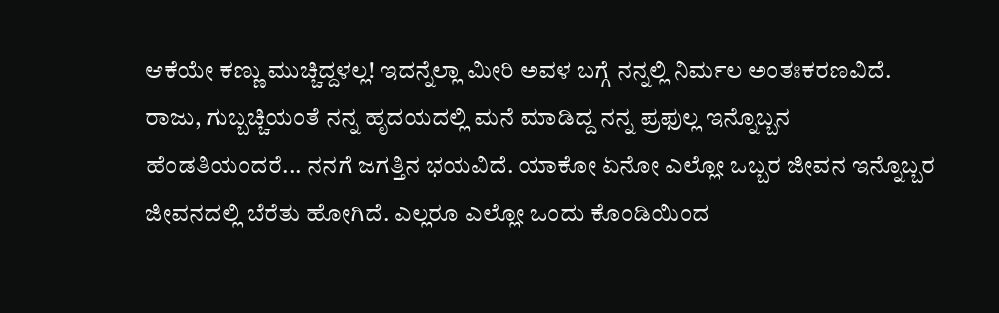ಆಕೆಯೇ ಕಣ್ಣು ಮುಚ್ಚಿದ್ದಳಲ್ಲ! ಇದನ್ನೆಲ್ಲಾ ಮೀರಿ ಅವಳ ಬಗ್ಗೆ ನನ್ನಲ್ಲಿ ನಿರ್ಮಲ ಅಂತಃಕರಣವಿದೆ. ರಾಜು, ಗುಬ್ಬಚ್ಚಿಯಂತೆ ನನ್ನ ಹೃದಯದಲ್ಲಿ ಮನೆ ಮಾಡಿದ್ದ ನನ್ನ ಪ್ರಫುಲ್ಲ ಇನ್ನೊಬ್ಬನ ಹೆಂಡತಿಯಂದರೆ... ನನಗೆ ಜಗತ್ತಿನ ಭಯವಿದೆ. ಯಾಕೋ ಏನೋ ಎಲ್ಲೋ ಒಬ್ಬರ ಜೀವನ ಇನ್ನೊಬ್ಬರ ಜೀವನದಲ್ಲಿ ಬೆರೆತು ಹೋಗಿದೆ. ಎಲ್ಲರೂ ಎಲ್ಲೋ ಒಂದು ಕೊಂಡಿಯಿಂದ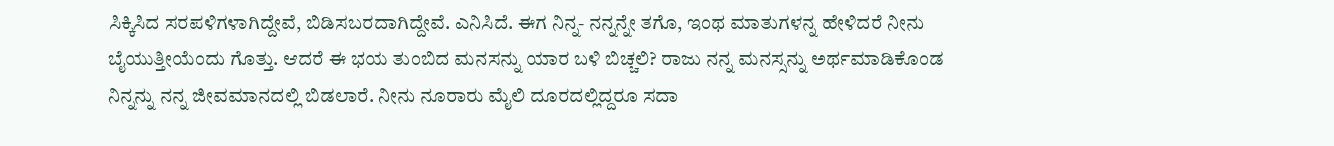ಸಿಕ್ಕಿಸಿದ ಸರಪಳಿಗಳಾಗಿದ್ದೇವೆ, ಬಿಡಿಸಬರದಾಗಿದ್ದೇವೆ. ಎನಿಸಿದೆ. ಈಗ ನಿನ್ನ- ನನ್ನನ್ನೇ ತಗೊ, ಇಂಥ ಮಾತುಗಳನ್ನ ಹೇಳಿದರೆ ನೀನು ಬೈಯುತ್ತೀಯೆಂದು ಗೊತ್ತು. ಆದರೆ ಈ ಭಯ ತುಂಬಿದ ಮನಸನ್ನು ಯಾರ ಬಳಿ ಬಿಚ್ಚಲಿ? ರಾಜು ನನ್ನ ಮನಸ್ಸನ್ನು ಅರ್ಥಮಾಡಿಕೊಂಡ ನಿನ್ನನ್ನು ನನ್ನ ಜೀವಮಾನದಲ್ಲಿ ಬಿಡಲಾರೆ. ನೀನು ನೂರಾರು ಮೈಲಿ ದೂರದಲ್ಲಿದ್ದರೂ ಸದಾ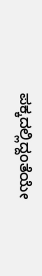ಪಕ್ಕದಲ್ಲಿದ್ದಂತೆಯೇ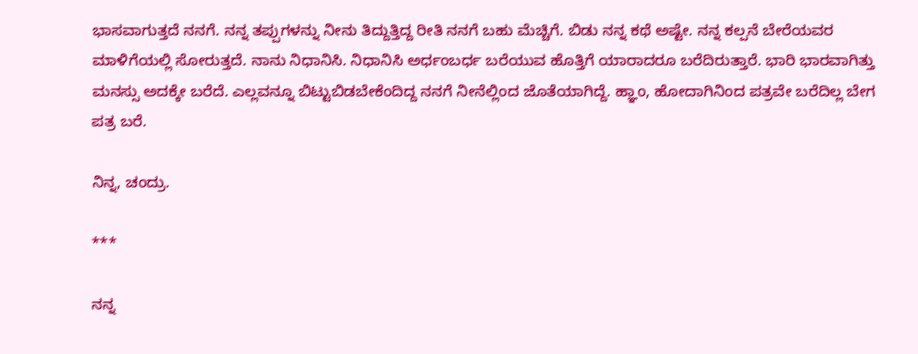ಭಾಸವಾಗುತ್ತದೆ ನನಗೆ. ನನ್ನ ತಪ್ಪುಗಳನ್ನು ನೀನು ತಿದ್ದುತ್ತಿದ್ದ ರೀತಿ ನನಗೆ ಬಹು ಮೆಚ್ಚಿಗೆ. ಬಿಡು ನನ್ನ ಕಥೆ ಅಷ್ಟೇ. ನನ್ನ ಕಲ್ಪನೆ ಬೇರೆಯವರ ಮಾಳಿಗೆಯಲ್ಲಿ ಸೋರುತ್ತದೆ. ನಾನು ನಿಧಾನಿಸಿ. ನಿಧಾನಿಸಿ ಅರ್ಧಂಬರ್ಧ ಬರೆಯುವ ಹೊತ್ತಿಗೆ ಯಾರಾದರೂ ಬರೆದಿರುತ್ತಾರೆ. ಭಾರಿ ಭಾರವಾಗಿತ್ತು ಮನಸ್ಸು ಅದಕ್ಕೇ ಬರೆದೆ. ಎಲ್ಲವನ್ನೂ ಬಿಟ್ಟುಬಿಡಬೇಕೆಂದಿದ್ದ ನನಗೆ ನೀನೆಲ್ಲಿಂದ ಜೊತೆಯಾಗಿದ್ದೆ. ಹ್ಞಾಂ, ಹೋದಾಗಿನಿಂದ ಪತ್ರವೇ ಬರೆದಿಲ್ಲ ಬೇಗ ಪತ್ರ ಬರೆ.

ನಿನ್ನ, ಚಂದ್ರು.

***

ನನ್ನ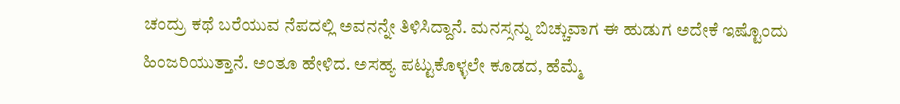ಚಂದ್ರು ಕಥೆ ಬರೆಯುವ ನೆಪದಲ್ಲಿ ಅವನನ್ನೇ ತಿಳಿಸಿದ್ದಾನೆ. ಮನಸ್ಸನ್ನು ಬಿಚ್ಚುವಾಗ ಈ ಹುಡುಗ ಅದೇಕೆ ಇಷ್ಟೊಂದು ಹಿಂಜರಿಯುತ್ತಾನೆ. ಅಂತೂ ಹೇಳಿದ. ಅಸಹ್ಯ ಪಟ್ಟುಕೊಳ್ಳಲೇ ಕೂಡದ, ಹೆಮ್ಮೆ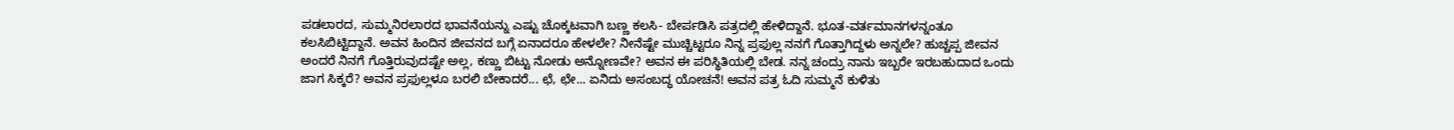ಪಡಲಾರದ, ಸುಮ್ಮನಿರಲಾರದ ಭಾವನೆಯನ್ನು ಎಷ್ಟು ಚೊಕ್ಕಟವಾಗಿ ಬಣ್ಣ ಕಲಸಿ- ಬೇರ್ಪಡಿಸಿ ಪತ್ರದಲ್ಲಿ ಹೇಳಿದ್ದಾನೆ. ಭೂತ-ವರ್ತಮಾನಗಳನ್ನಂತೂ ಕಲಸಿಬಿಟ್ಟಿದ್ದಾನೆ. ಅವನ ಹಿಂದಿನ ಜೀವನದ ಬಗ್ಗೆ ಏನಾದರೂ ಹೇಳಲೇ? ನೀನೆಷ್ಟೇ ಮುಚ್ಚಿಟ್ಟರೂ ನಿನ್ನ ಪ್ರಫುಲ್ಲ ನನಗೆ ಗೊತ್ತಾಗಿದ್ದಳು ಅನ್ನಲೇ? ಹುಚ್ಚಪ್ಪ ಜೀವನ ಅಂದರೆ ನಿನಗೆ ಗೊತ್ತಿರುವುದಷ್ಟೇ ಅಲ್ಲ, ಕಣ್ಣು ಬಿಟ್ಟು ನೋಡು ಅನ್ನೋಣವೇ? ಅವನ ಈ ಪರಿಸ್ಥಿತಿಯಲ್ಲಿ ಬೇಡ. ನನ್ನ ಚಂದ್ರು ನಾನು ಇಬ್ಬರೇ ಇರಬಹುದಾದ ಒಂದು ಜಾಗ ಸಿಕ್ಕರೆ? ಅವನ ಪ್ರಫುಲ್ಲಳೂ ಬರಲಿ ಬೇಕಾದರೆ... ಛೆ, ಛೇ... ಏನಿದು ಅಸಂಬದ್ಧ ಯೋಚನೆ! ಅವನ ಪತ್ರ ಓದಿ ಸುಮ್ಮನೆ ಕುಳಿತು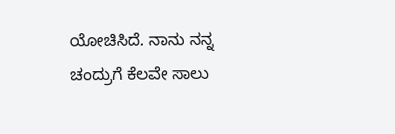ಯೋಚಿಸಿದೆ. ನಾನು ನನ್ನ ಚಂದ್ರುಗೆ ಕೆಲವೇ ಸಾಲು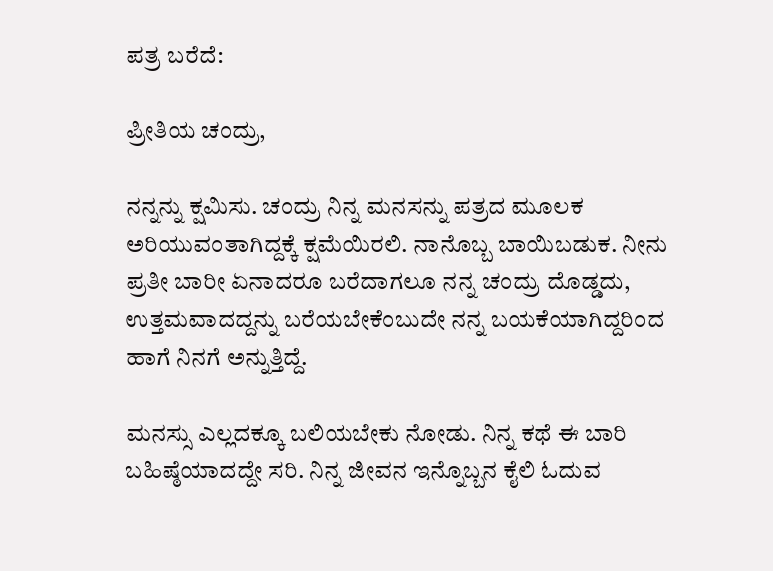ಪತ್ರ ಬರೆದೆ:

ಪ್ರೀತಿಯ ಚಂದ್ರು,

ನನ್ನನ್ನು ಕ್ಷಮಿಸು. ಚಂದ್ರು ನಿನ್ನ ಮನಸನ್ನು ಪತ್ರದ ಮೂಲಕ ಅರಿಯುವಂತಾಗಿದ್ದಕ್ಕೆ ಕ್ಷಮೆಯಿರಲಿ. ನಾನೊಬ್ಬ ಬಾಯಿಬಡುಕ. ನೀನು ಪ್ರತೀ ಬಾರೀ ಏನಾದರೂ ಬರೆದಾಗಲೂ ನನ್ನ ಚಂದ್ರು ದೊಡ್ಡದು, ಉತ್ತಮವಾದದ್ದನ್ನು ಬರೆಯಬೇಕೆಂಬುದೇ ನನ್ನ ಬಯಕೆಯಾಗಿದ್ದರಿಂದ ಹಾಗೆ ನಿನಗೆ ಅನ್ನುತ್ತಿದ್ದೆ.

ಮನಸ್ಸು ಎಲ್ಲದಕ್ಕೂ ಬಲಿಯಬೇಕು ನೋಡು. ನಿನ್ನ ಕಥೆ ಈ ಬಾರಿ ಬಹಿಷ್ಠೆಯಾದದ್ದೇ ಸರಿ. ನಿನ್ನ ಜೀವನ ಇನ್ನೊಬ್ಬನ ಕೈಲಿ ಓದುವ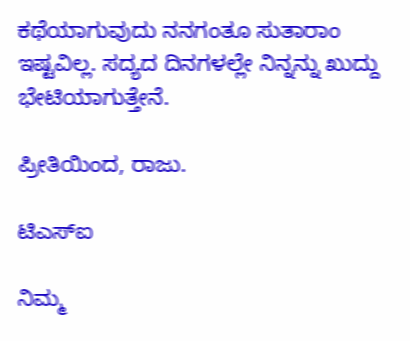ಕಥೆಯಾಗುವುದು ನನಗಂತೂ ಸುತಾರಾಂ ಇಷ್ಟವಿಲ್ಲ. ಸದ್ಯದ ದಿನಗಳಲ್ಲೇ ನಿನ್ನನ್ನು ಖುದ್ದು ಭೇಟಿಯಾಗುತ್ತೇನೆ.

ಪ್ರೀತಿಯಿಂದ, ರಾಜು.

ಟಿಎಸ್‌ಐ

ನಿಮ್ಮ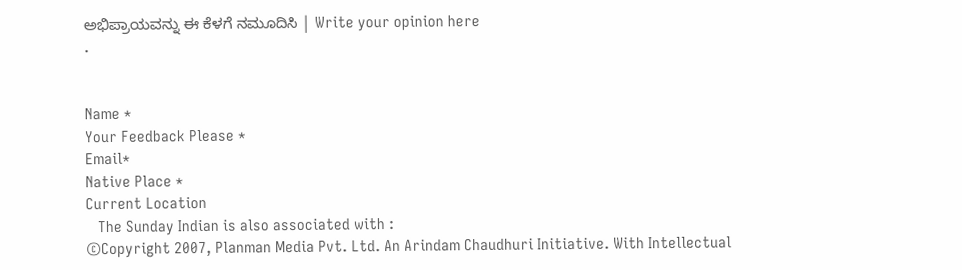ಅಭಿಪ್ರಾಯವನ್ನು ಈ ಕೆಳಗೆ ನಮೂದಿಸಿ | Write your opinion here
.


Name *
Your Feedback Please *
Email*
Native Place *
Current Location
   The Sunday Indian is also associated with :
©Copyright 2007, Planman Media Pvt. Ltd. An Arindam Chaudhuri Initiative. With Intellectual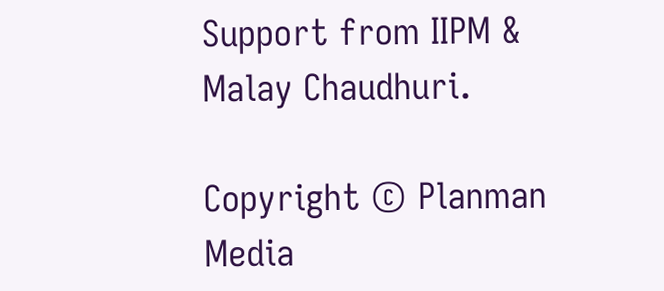Support from IIPM & Malay Chaudhuri.

Copyright © Planman Media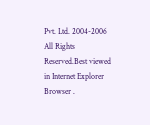Pvt. Ltd. 2004-2006 All Rights Reserved.Best viewed in Internet Explorer Browser .